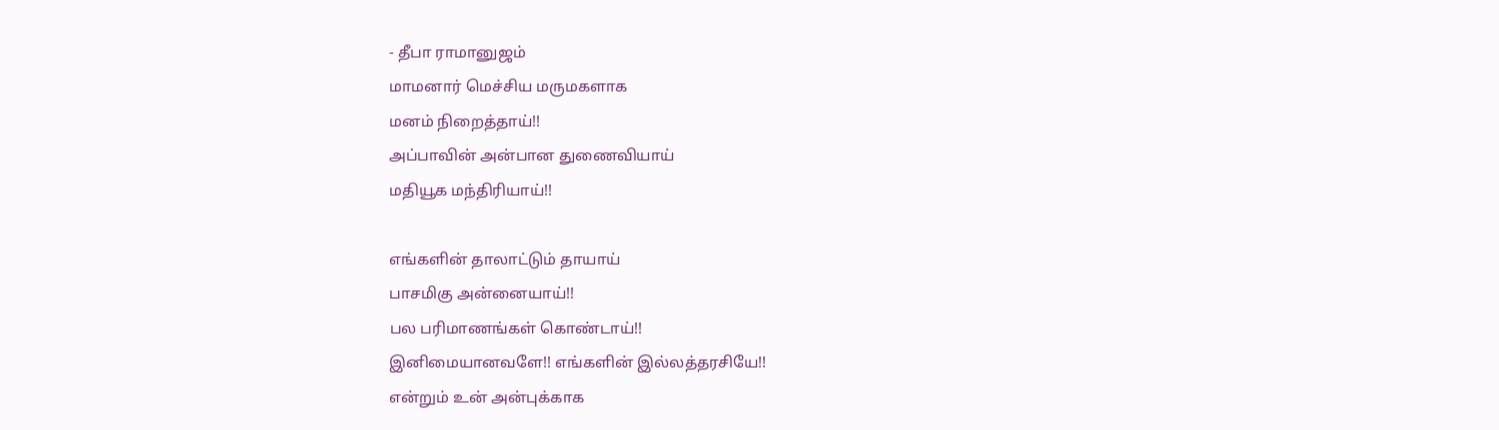- தீபா ராமானுஜம்
மாமனார் மெச்சிய மருமகளாக
மனம் நிறைத்தாய்!!
அப்பாவின் அன்பான துணைவியாய்
மதியூக மந்திரியாய்!!

எங்களின் தாலாட்டும் தாயாய்
பாசமிகு அன்னையாய்!!
பல பரிமாணங்கள் கொண்டாய்!!
இனிமையானவளே!! எங்களின் இல்லத்தரசியே!!
என்றும் உன் அன்புக்காக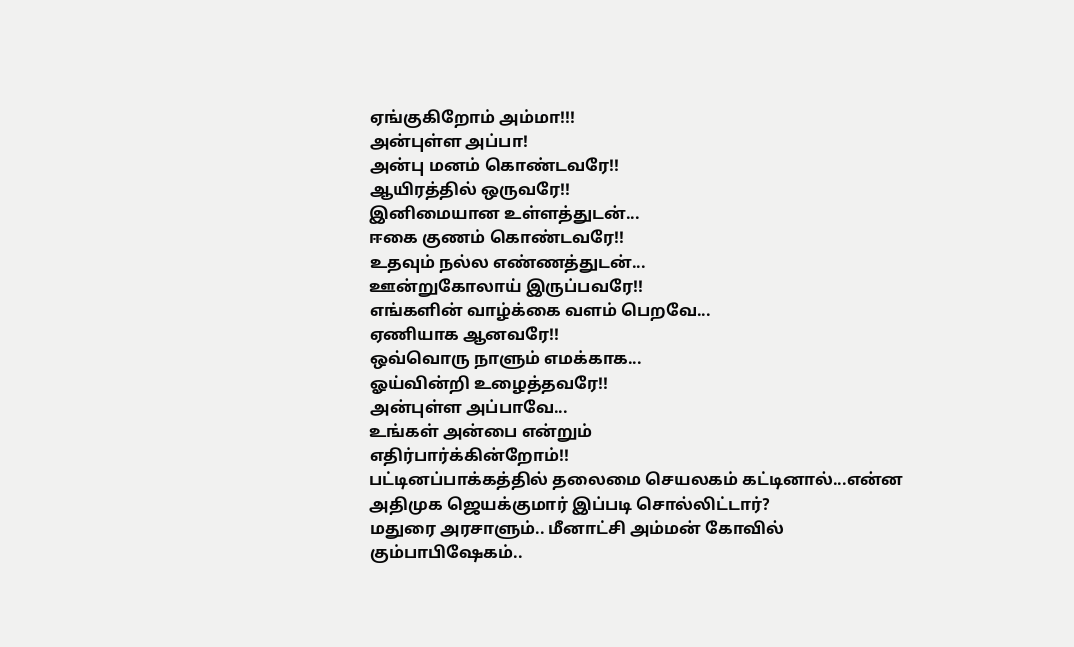ஏங்குகிறோம் அம்மா!!!
அன்புள்ள அப்பா!
அன்பு மனம் கொண்டவரே!!
ஆயிரத்தில் ஒருவரே!!
இனிமையான உள்ளத்துடன்...
ஈகை குணம் கொண்டவரே!!
உதவும் நல்ல எண்ணத்துடன்...
ஊன்றுகோலாய் இருப்பவரே!!
எங்களின் வாழ்க்கை வளம் பெறவே...
ஏணியாக ஆனவரே!!
ஒவ்வொரு நாளும் எமக்காக...
ஓய்வின்றி உழைத்தவரே!!
அன்புள்ள அப்பாவே...
உங்கள் அன்பை என்றும்
எதிர்பார்க்கின்றோம்!!
பட்டினப்பாக்கத்தில் தலைமை செயலகம் கட்டினால்...என்ன அதிமுக ஜெயக்குமார் இப்படி சொல்லிட்டார்?
மதுரை அரசாளும்.. மீனாட்சி அம்மன் கோவில் கும்பாபிஷேகம்..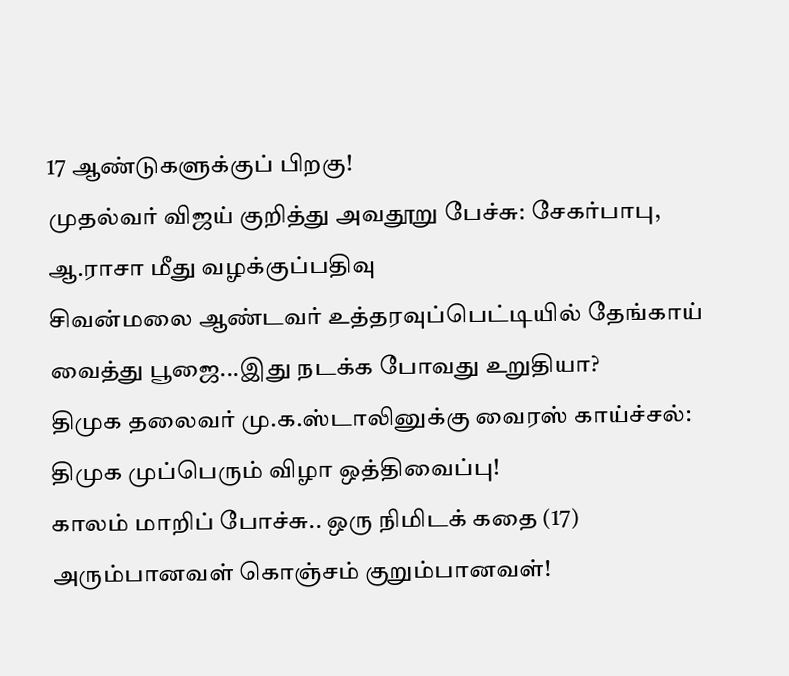17 ஆண்டுகளுக்குப் பிறகு!
முதல்வர் விஜய் குறித்து அவதூறு பேச்சு: சேகர்பாபு, ஆ.ராசா மீது வழக்குப்பதிவு
சிவன்மலை ஆண்டவர் உத்தரவுப்பெட்டியில் தேங்காய் வைத்து பூஜை...இது நடக்க போவது உறுதியா?
திமுக தலைவர் மு.க.ஸ்டாலினுக்கு வைரஸ் காய்ச்சல்: திமுக முப்பெரும் விழா ஒத்திவைப்பு!
காலம் மாறிப் போச்சு.. ஒரு நிமிடக் கதை (17)
அரும்பானவள் கொஞ்சம் குறும்பானவள்!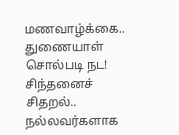மணவாழ்க்கை.. துணையாள் சொல்படி நட!
சிந்தனைச் சிதறல்.. நல்லவர்களாக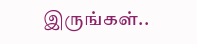இருங்கள்..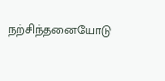நற்சிந்தனையோடு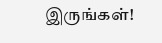இருங்கள்!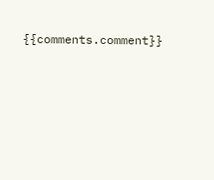{{comments.comment}}